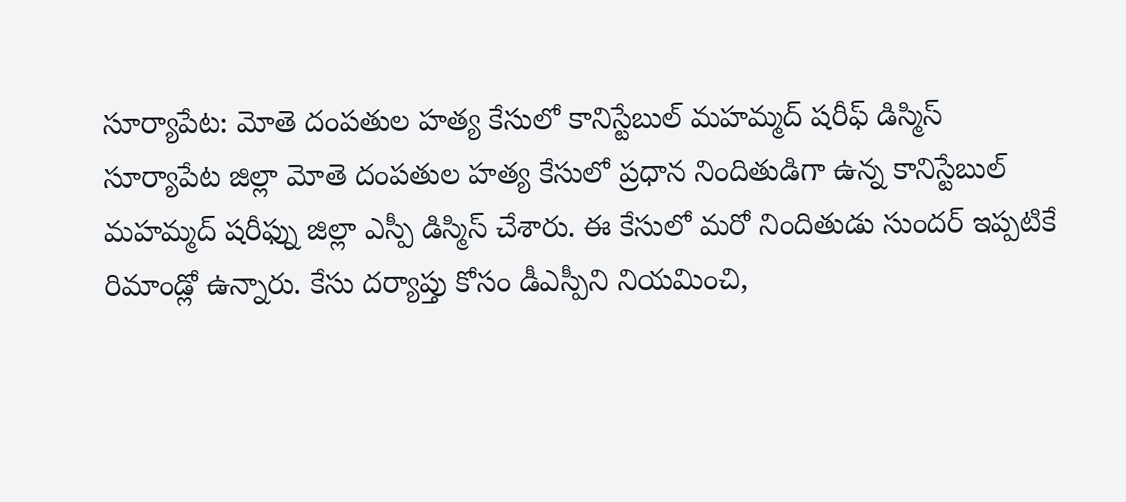సూర్యాపేట: మోతె దంపతుల హత్య కేసులో కానిస్టేబుల్ మహమ్మద్ షరీఫ్ డిస్మిస్
సూర్యాపేట జిల్లా మోతె దంపతుల హత్య కేసులో ప్రధాన నిందితుడిగా ఉన్న కానిస్టేబుల్ మహమ్మద్ షరీఫ్ను జిల్లా ఎస్పీ డిస్మిస్ చేశారు. ఈ కేసులో మరో నిందితుడు సుందర్ ఇప్పటికే రిమాండ్లో ఉన్నారు. కేసు దర్యాప్తు కోసం డీఎస్పీని నియమించి,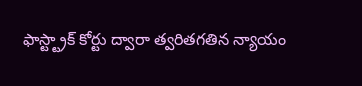ఫాస్ట్ట్రాక్ కోర్టు ద్వారా త్వరితగతిన న్యాయం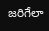జరిగేలా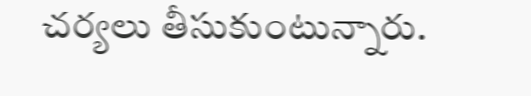చర్యలు తీసుకుంటున్నారు.